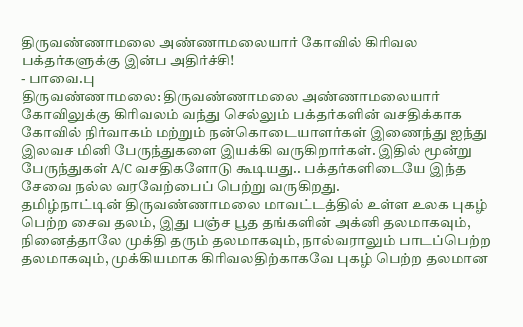திருவண்ணாமலை அண்ணாமலையார் கோவில் கிரிவல பக்தர்களுக்கு இன்ப அதிர்ச்சி!
- பாவை.பு
திருவண்ணாமலை: திருவண்ணாமலை அண்ணாமலையார் கோவிலுக்கு கிரிவலம் வந்து செல்லும் பக்தர்களின் வசதிக்காக கோவில் நிர்வாகம் மற்றும் நன்கொடையாளர்கள் இணைந்து ஐந்து இலவச மினி பேருந்துகளை இயக்கி வருகிறார்கள். இதில் மூன்று பேருந்துகள் A/C வசதிகளோடு கூடியது.. பக்தர்களிடையே இந்த சேவை நல்ல வரவேற்பைப் பெற்று வருகிறது.
தமிழ்நாட்டின் திருவண்ணாமலை மாவட்டத்தில் உள்ள உலக புகழ் பெற்ற சைவ தலம், இது பஞ்ச பூத தங்களின் அக்னி தலமாகவும், நினைத்தாலே முக்தி தரும் தலமாகவும், நால்வராலும் பாடப்பெற்ற தலமாகவும், முக்கியமாக கிரிவலதிற்காகவே புகழ் பெற்ற தலமான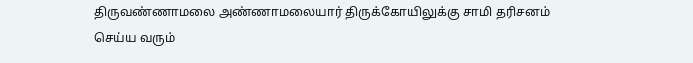திருவண்ணாமலை அண்ணாமலையார் திருக்கோயிலுக்கு சாமி தரிசனம் செய்ய வரும்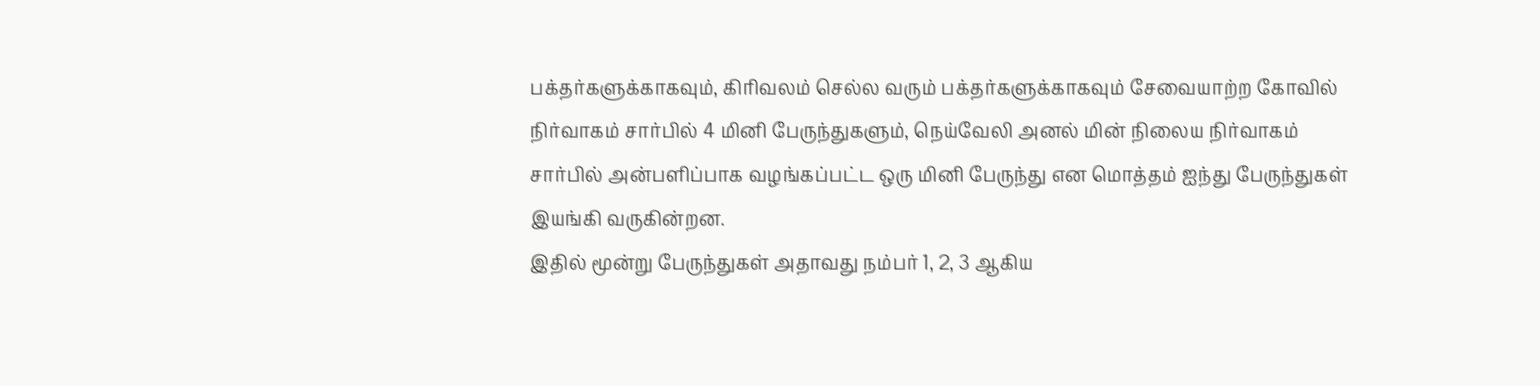பக்தர்களுக்காகவும், கிரிவலம் செல்ல வரும் பக்தர்களுக்காகவும் சேவையாற்ற கோவில் நிர்வாகம் சார்பில் 4 மினி பேருந்துகளும், நெய்வேலி அனல் மின் நிலைய நிர்வாகம் சார்பில் அன்பளிப்பாக வழங்கப்பட்ட ஒரு மினி பேருந்து என மொத்தம் ஐந்து பேருந்துகள் இயங்கி வருகின்றன.
இதில் மூன்று பேருந்துகள் அதாவது நம்பர் 1, 2, 3 ஆகிய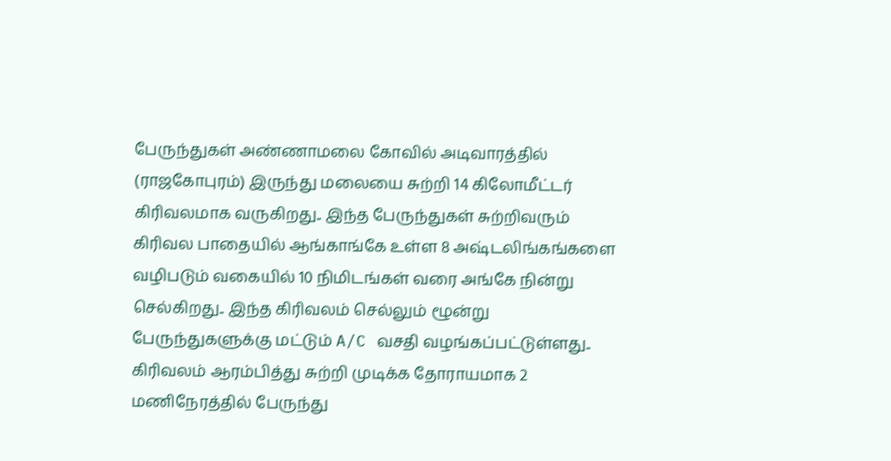பேருந்துகள் அண்ணாமலை கோவில் அடிவாரத்தில் (ராஜகோபுரம்) இருந்து மலையை சுற்றி 14 கிலோமீட்டர் கிரிவலமாக வருகிறது.. இந்த பேருந்துகள் சுற்றிவரும் கிரிவல பாதையில் ஆங்காங்கே உள்ள 8 அஷ்டலிங்கங்களை வழிபடும் வகையில் 10 நிமிடங்கள் வரை அங்கே நின்று செல்கிறது.. இந்த கிரிவலம் செல்லும் ழூன்று பேருந்துகளுக்கு மட்டும் A/C வசதி வழங்கப்பட்டுள்ளது.. கிரிவலம் ஆரம்பித்து சுற்றி முடிக்க தோராயமாக 2 மணிநேரத்தில் பேருந்து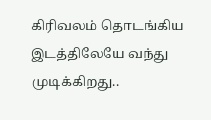கிரிவலம் தொடங்கிய இடத்திலேயே வந்து முடிக்கிறது..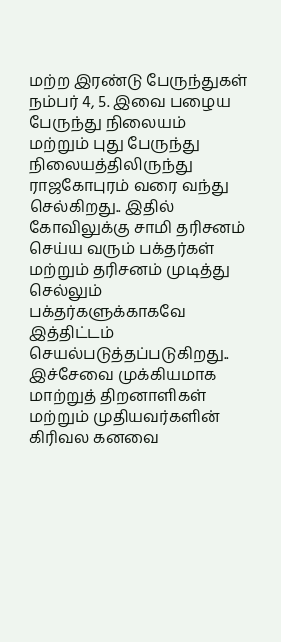மற்ற இரண்டு பேருந்துகள் நம்பர் 4, 5. இவை பழைய பேருந்து நிலையம் மற்றும் புது பேருந்து நிலையத்திலிருந்து ராஜகோபுரம் வரை வந்து செல்கிறது.. இதில் கோவிலுக்கு சாமி தரிசனம் செய்ய வரும் பக்தர்கள் மற்றும் தரிசனம் முடித்து செல்லும் பக்தர்களுக்காகவே இத்திட்டம் செயல்படுத்தப்படுகிறது..
இச்சேவை முக்கியமாக மாற்றுத் திறனாளிகள் மற்றும் முதியவர்களின் கிரிவல கனவை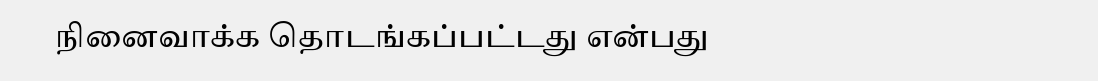நினைவாக்க தொடங்கப்பட்டது என்பது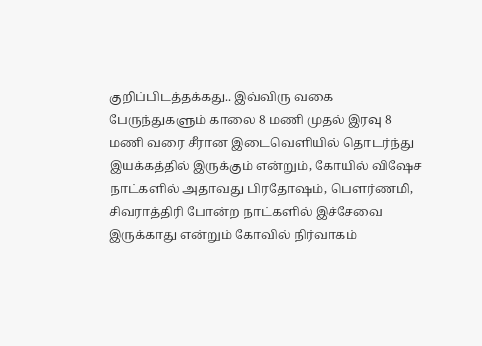குறிப்பிடத்தக்கது.. இவ்விரு வகை பேருந்துகளும் காலை 8 மணி முதல் இரவு 8 மணி வரை சீரான இடைவெளியில் தொடர்ந்து இயக்கத்தில் இருக்கும் என்றும், கோயில் விஷேச நாட்களில் அதாவது பிரதோஷம், பெளர்ணமி, சிவராத்திரி போன்ற நாட்களில் இச்சேவை இருக்காது என்றும் கோவில் நிர்வாகம்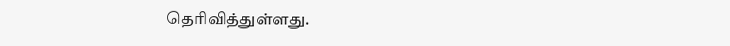தெரிவித்துள்ளது.